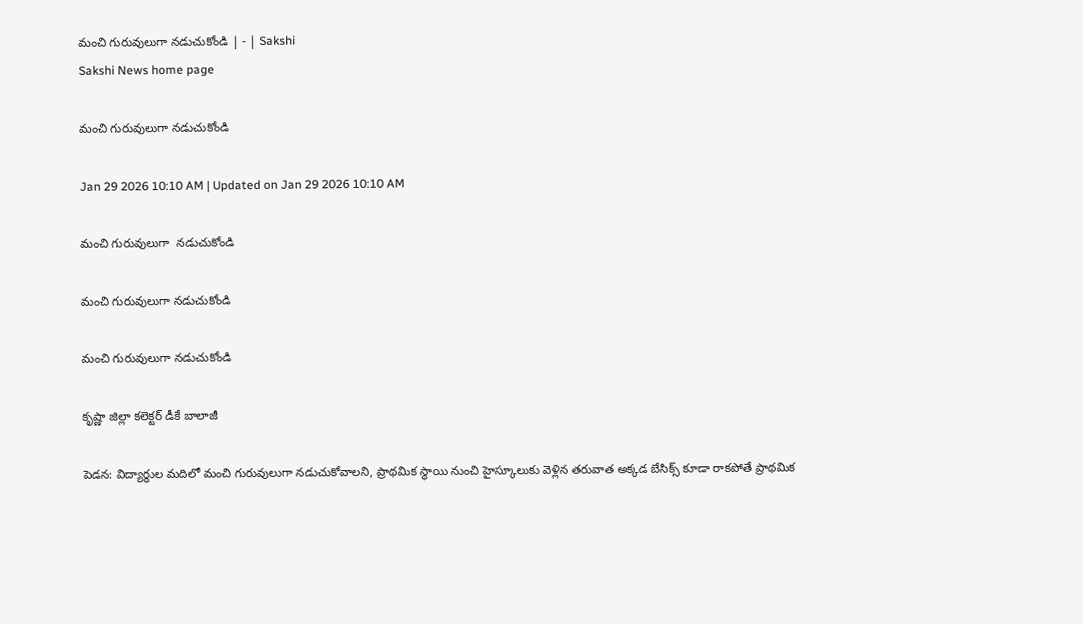మంచి గురువులుగా నడుచుకోండి | - | Sakshi
Sakshi News home page

మంచి గురువులుగా నడుచుకోండి

Jan 29 2026 10:10 AM | Updated on Jan 29 2026 10:10 AM

మంచి గురువులుగా  నడుచుకోండి

మంచి గురువులుగా నడుచుకోండి

మంచి గురువులుగా నడుచుకోండి

కృష్ణా జిల్లా కలెక్టర్‌ డీకే బాలాజీ

పెడన: విద్యార్థుల మదిలో మంచి గురువులుగా నడుచుకోవాలని, ప్రాథమిక స్థాయి నుంచి హైస్కూలుకు వెళ్లిన తరువాత అక్కడ బేసిక్స్‌ కూడా రాకపోతే ప్రాథమిక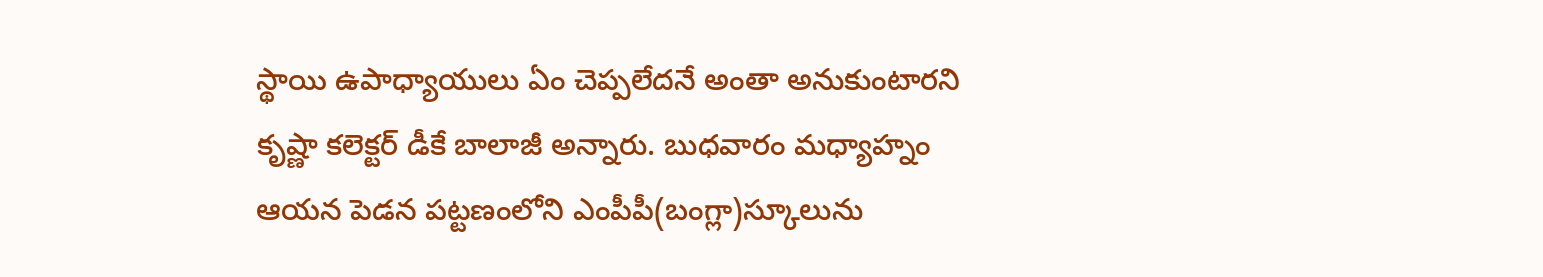స్థాయి ఉపాధ్యాయులు ఏం చెప్పలేదనే అంతా అనుకుంటారని కృష్ణా కలెక్టర్‌ డీకే బాలాజీ అన్నారు. బుధవారం మధ్యాహ్నం ఆయన పెడన పట్టణంలోని ఎంపీపీ(బంగ్లా)స్కూలును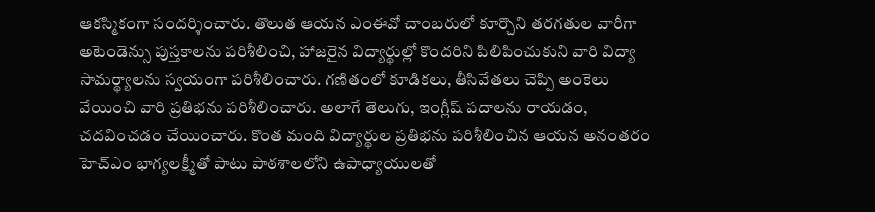ఆకస్మికంగా సందర్శించారు. తొలుత ఆయన ఎంఈవో చాంబరులో కూర్చొని తరగతుల వారీగా అటెండెన్సు పుస్తకాలను పరిశీలించి, హాజరైన విద్యార్థుల్లో కొందరిని పిలిపించుకుని వారి విద్యా సామర్థ్యాలను స్వయంగా పరిశీలించారు. గణితంలో కూడికలు, తీసివేతలు చెప్పి అంకెలు వేయించి వారి ప్రతిభను పరిశీలించారు. అలాగే తెలుగు, ఇంగ్లీష్‌ పదాలను రాయడం, చదవించడం చేయించారు. కొంత మంది విద్యార్థుల ప్రతిభను పరిశీలించిన ఆయన అనంతరం హెచ్‌ఎం భాగ్యలక్ష్మీతో పాటు పాఠశాలలోని ఉపాధ్యాయులతో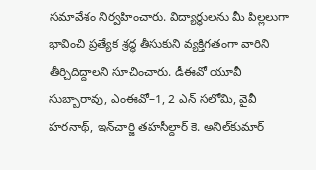సమావేశం నిర్వహించారు. విద్యార్థులను మీ పిల్లలుగా భావించి ప్రత్యేక శ్రద్ధ తీసుకుని వ్యక్తిగతంగా వారిని తీర్చిదిద్దాలని సూచించారు. డీఈవో యూవీ సుబ్బారావు, ఎంఈవో–1, 2 ఎన్‌ సలోమి, వైవీ హరనాథ్‌, ఇన్‌చార్జి తహసీల్దార్‌ కె. అనిల్‌కుమార్‌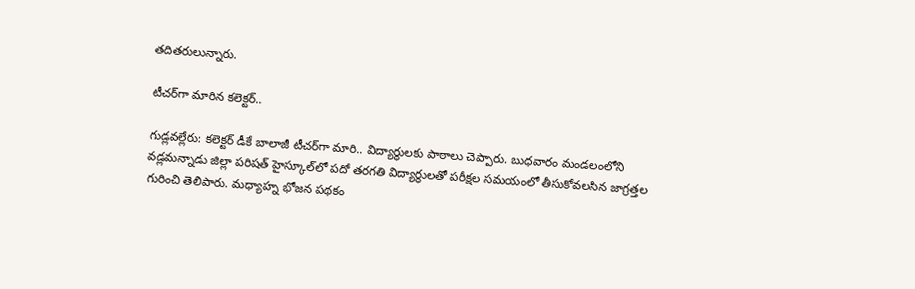తదితరులున్నారు.

టీచర్‌గా మారిన కలెక్టర్‌..

గుడ్లవల్లేరు: కలెక్టర్‌ డీకే బాలాజీ టీచర్‌గా మారి.. విద్యార్థులకు పాఠాలు చెప్పారు. బుధవారం మండలంలోని వడ్లమన్నాడు జిల్లా పరిషత్‌ హైస్కూల్‌లో పదో తరగతి విద్యార్థులతో పరీక్షల సమయంలో తీసుకోవలసిన జాగ్రత్తల గురించి తెలిపారు. మధ్యాహ్న భోజన పథకం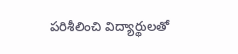పరిశీలించి విద్యార్థులతో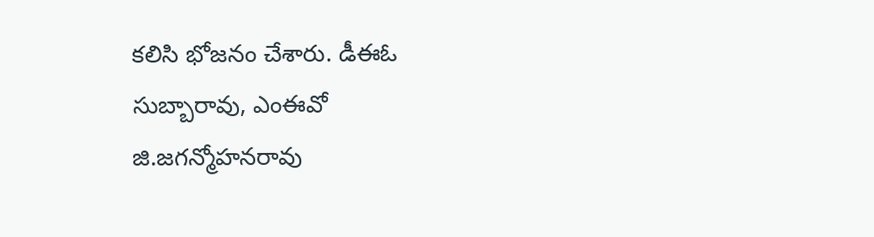కలిసి భోజనం చేశారు. డీఈఓ సుబ్బారావు, ఎంఈవో జి.జగన్మోహనరావు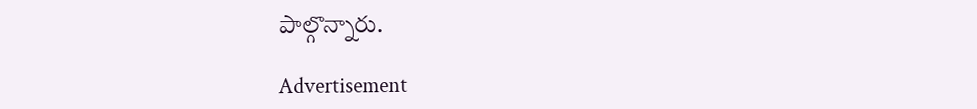పాల్గొన్నారు.

Advertisement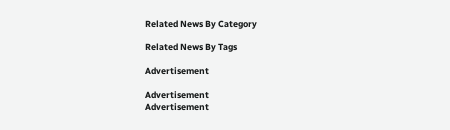Related News By Category

Related News By Tags

Advertisement

Advertisement
Advertisement